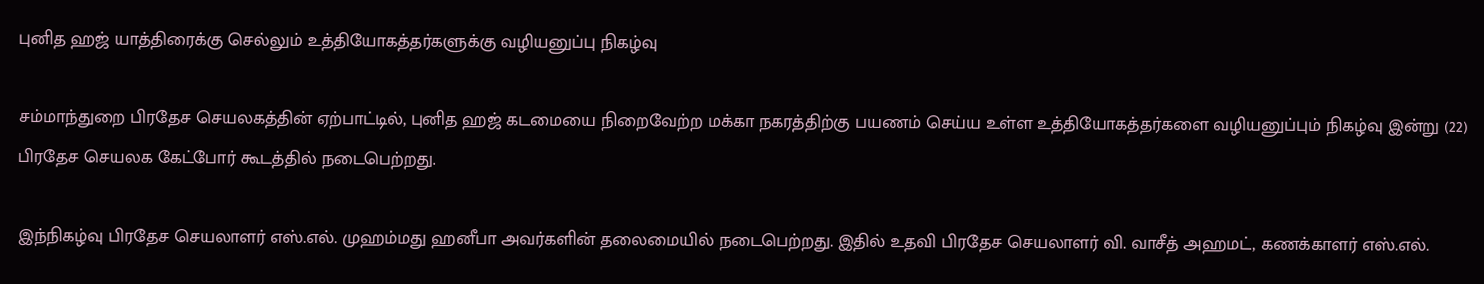புனித ஹஜ் யாத்திரைக்கு செல்லும் உத்தியோகத்தர்களுக்கு வழியனுப்பு நிகழ்வு

சம்மாந்துறை பிரதேச செயலகத்தின் ஏற்பாட்டில், புனித ஹஜ் கடமையை நிறைவேற்ற மக்கா நகரத்திற்கு பயணம் செய்ய உள்ள உத்தியோகத்தர்களை வழியனுப்பும் நிகழ்வு இன்று (22) பிரதேச செயலக கேட்போர் கூடத்தில் நடைபெற்றது.

இந்நிகழ்வு பிரதேச செயலாளர் எஸ்.எல். முஹம்மது ஹனீபா அவர்களின் தலைமையில் நடைபெற்றது. இதில் உதவி பிரதேச செயலாளர் வி. வாசீத் அஹமட், கணக்காளர் எஸ்.எல்.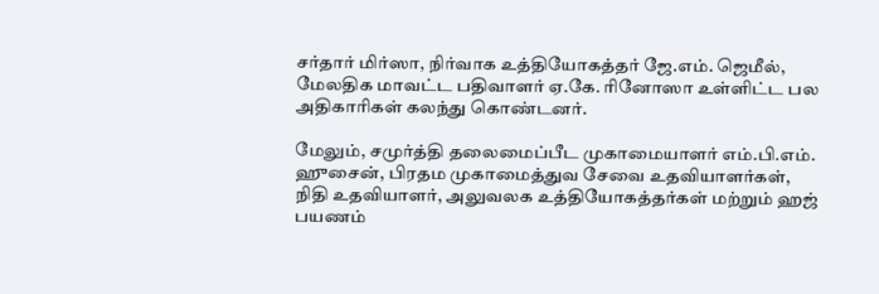சர்தார் மிர்ஸா, நிர்வாக உத்தியோகத்தர் ஜே.எம். ஜெமீல், மேலதிக மாவட்ட பதிவாளர் ஏ.கே. ரினோஸா உள்ளிட்ட பல அதிகாரிகள் கலந்து கொண்டனர்.

மேலும், சமுர்த்தி தலைமைப்பீட முகாமையாளர் எம்.பி.எம். ஹுசைன், பிரதம முகாமைத்துவ சேவை உதவியாளர்கள், நிதி உதவியாளர், அலுவலக உத்தியோகத்தர்கள் மற்றும் ஹஜ் பயணம்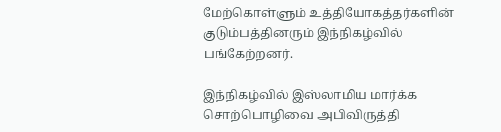மேற்கொள்ளும் உத்தியோகத்தர்களின் குடும்பத்தினரும் இந்நிகழ்வில் பங்கேற்றனர்.

இந்நிகழ்வில் இஸ்லாமிய மார்க்க சொற்பொழிவை அபிவிருத்தி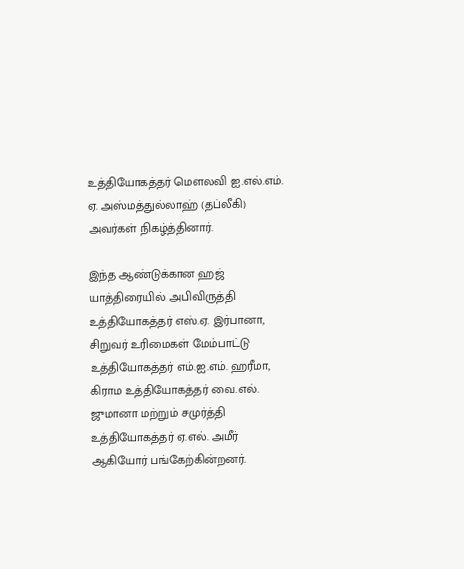உத்தியோகத்தர் மெளலவி ஐ.எல்.எம். ஏ. அஸ்மத்துல்லாஹ் (தப்லீகி) அவர்கள் நிகழ்த்தினார்.

இந்த ஆண்டுக்கான ஹஜ் யாத்திரையில் அபிவிருத்தி உத்தியோகத்தர் எஸ்.ஏ. இர்பானா, சிறுவர் உரிமைகள் மேம்பாட்டு உத்தியோகத்தர் எம்.ஐ.எம். ஹரீமா, கிராம உத்தியோகத்தர் வை.எல். ஜுமானா மற்றும் சமுர்த்தி உத்தியோகத்தர் ஏ.எல். அமீர் ஆகியோர் பங்கேற்கின்றனர்.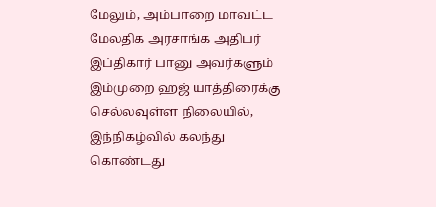மேலும், அம்பாறை மாவட்ட மேலதிக அரசாங்க அதிபர் இப்திகார் பானு அவர்களும் இம்முறை ஹஜ் யாத்திரைக்கு செல்லவுள்ள நிலையில், இந்நிகழ்வில் கலந்து கொண்டது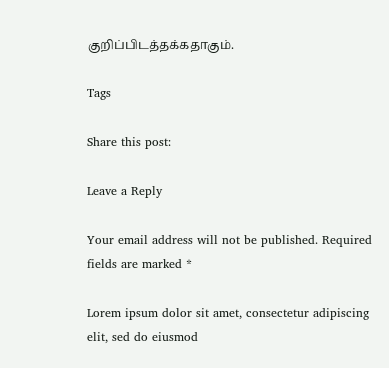குறிப்பிடத்தக்கதாகும்.

Tags

Share this post:

Leave a Reply

Your email address will not be published. Required fields are marked *

Lorem ipsum dolor sit amet, consectetur adipiscing elit, sed do eiusmod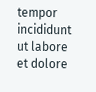tempor incididunt ut labore et dolore